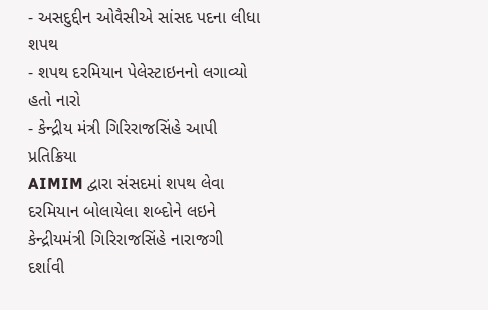- અસદુદ્દીન ઓવૈસીએ સાંસદ પદના લીધા શપથ
- શપથ દરમિયાન પેલેસ્ટાઇનનો લગાવ્યો હતો નારો
- કેન્દ્રીય મંત્રી ગિરિરાજસિંહે આપી પ્રતિક્રિયા
AIMIM દ્વારા સંસદમાં શપથ લેવા દરમિયાન બોલાયેલા શબ્દોને લઇને કેન્દ્રીયમંત્રી ગિરિરાજસિંહે નારાજગી દર્શાવી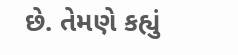છે. તેમણે કહ્યું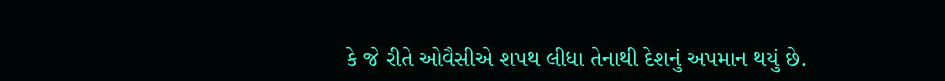કે જે રીતે ઓવૈસીએ શપથ લીધા તેનાથી દેશનું અપમાન થયું છે.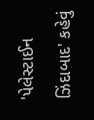'પેલેસ્ટાઈન ઝિંદાબાદ' કહેવું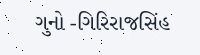ગુનો -ગિરિરાજસિંહ